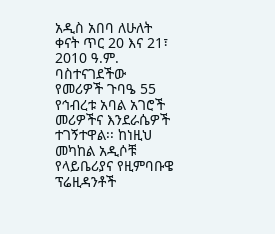አዲስ አበባ ለሁለት ቀናት ጥር 20 እና 21፣ 2010 ዓ.ም. ባስተናገደችው የመሪዎች ጉባዔ 55 የኅብረቱ አባል አገሮች መሪዎችና እንደራሴዎች ተገኝተዋል፡፡ ከነዚህ መካከል አዲሶቹ የላይቤሪያና የዚምባቡዌ ፕሬዚዳንቶች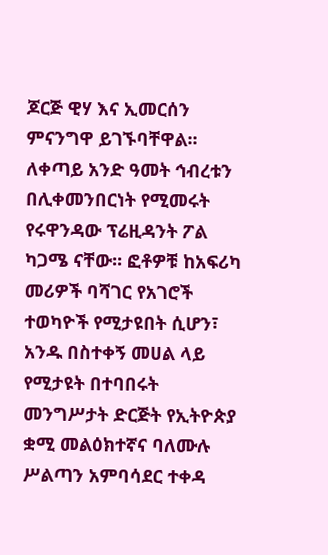ጆርጅ ዊሃ እና ኢመርሰን ምናንግዋ ይገኙባቸዋል፡፡ ለቀጣይ አንድ ዓመት ኅብረቱን በሊቀመንበርነት የሚመሩት የሩዋንዳው ፕሬዚዳንት ፖል ካጋሜ ናቸው፡፡ ፎቶዎቹ ከአፍሪካ መሪዎች ባሻገር የአገሮች ተወካዮች የሚታዩበት ሲሆን፣ አንዱ በስተቀኝ መሀል ላይ የሚታዩት በተባበሩት መንግሥታት ድርጅት የኢትዮጵያ ቋሚ መልዕክተኛና ባለሙሉ ሥልጣን አምባሳደር ተቀዳ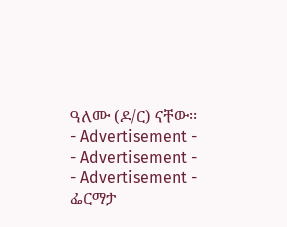ዓለሙ (ዶ/ር) ናቸው፡፡
- Advertisement -
- Advertisement -
- Advertisement -
ፌርማታ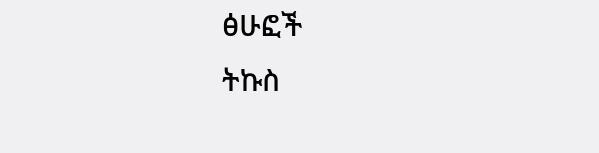ፅሁፎች
ትኩስ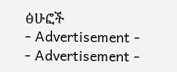ፅሁፎች
- Advertisement -
- Advertisement -